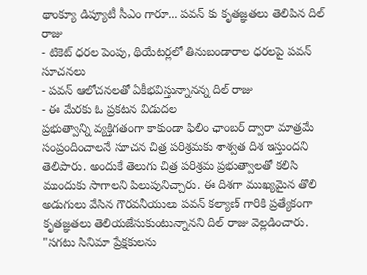థాంక్యూ డిప్యూటీ సీఎం గారూ... పవన్ కు కృతజ్ఞతలు తెలిపిన దిల్ రాజు
- టికెట్ ధరల పెంపు, థియేటర్లలో తినుబండారాల ధరలపై పవన్ సూచనలు
- పవన్ ఆలోచనలతో ఏకీభవిస్తున్నానన్న దిల్ రాజు
- ఈ మేరకు ఓ ప్రకటన విడుదల
ప్రభుత్వాన్ని వ్యక్తిగతంగా కాకుండా ఫిలిం ఛాంబర్ ద్వారా మాత్రమే సంప్రందించాలనే సూచన చిత్ర పరిశ్రమకు శాశ్వత దిశ ఇస్తుందని తెలిపారు. అందుకే తెలుగు చిత్ర పరిశ్రమ ప్రభుత్వాలతో కలిసి ముందుకు సాగాలని పిలుపునిచ్చారు. ఈ దిశగా ముఖ్యమైన తొలి అడుగులు వేసిన గౌరవనీయులు పవన్ కల్యాణ్ గారికి ప్రత్యేకంగా కృతజ్ఞతలు తెలియజేసుకుంటున్నానని దిల్ రాజు వెల్లడించారు.
"సగటు సినిమా ప్రేక్షకులను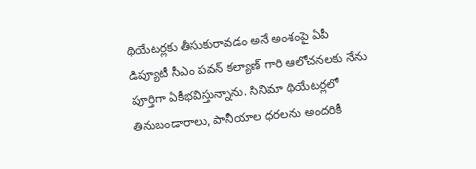థియేటర్లకు తీసుకురావడం అనే అంశంపై ఏపీ డిప్యూటీ సీఎం పవన్ కల్యాణ్ గారి ఆలోచనలకు నేను పూర్తిగా ఏకీభవిస్తున్నాను. సినిమా థియేటర్లలో తినుబండారాలు, పానీయాల ధరలను అందరికీ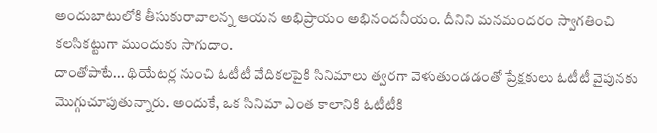అందుబాటులోకి తీసుకురావాలన్న ఆయన అభిప్రాయం అభినందనీయం. దీనిని మనమందరం స్వాగతించి కలసికట్టుగా ముందుకు సాగుదాం.
దాంతోపాటే... థియేటర్ల నుంచి ఓటీటీ వేదికలపైకి సినిమాలు త్వరగా వెళుతుండడంతో ప్రేక్షకులు ఓటీటీ వైపునకు మొగ్గుచూపుతున్నారు. అందుకే, ఒక సినిమా ఎంత కాలానికి ఓటీటీకి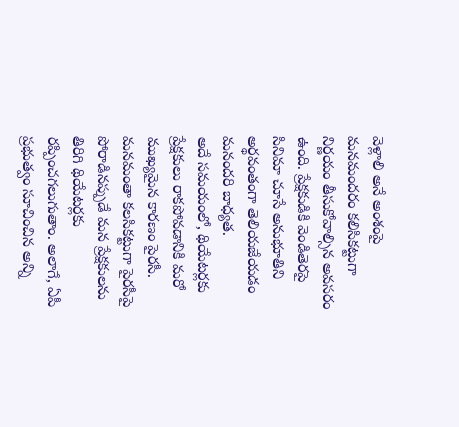వెళ్లాలి అనే అంశంపై మనమందరం కలిసికట్టుగా నిర్ణయం తీసుకోవాల్సిన అవసరం ఉంది. ప్రేక్షకుడికి వెండితెరపై సినిమా చూసే అనుభూతిని అర్థవంతంగా తెలియజేయడం మనందరి బాధ్యత.
అదే సమయంలో, థియేటర్లకు ప్రేక్షకులు రాకపోవడానికి మరో ముఖ్యమైన కారణం పైరసీ. మనమంతా కలసికట్టుగా పైరసీపై పోరాడినప్పుడే మన ప్రేక్షకులను తిరిగి థియేటర్లకు రప్పించగలుగుతాం. అలాగే, ఏపీ ప్రభుత్వం సూచించిన అన్ని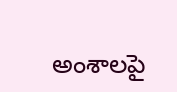అంశాలపై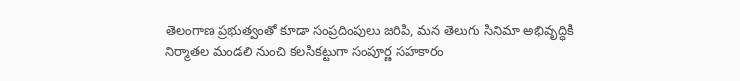తెలంగాణ ప్రభుత్వంతో కూడా సంప్రదింపులు జరిపి, మన తెలుగు సినిమా అభివృద్ధికి నిర్మాతల మండలి నుంచి కలసికట్టుగా సంపూర్ణ సహకారం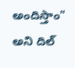అందిస్తాం" అని దిల్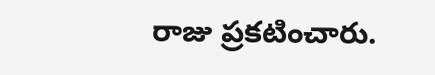రాజు ప్రకటించారు.